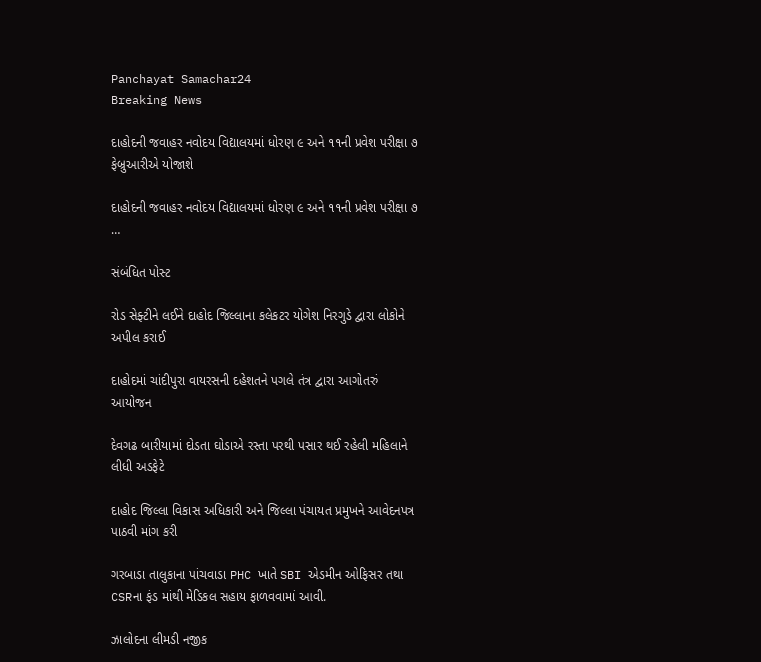Panchayat Samachar24
Breaking News

દાહોદની જવાહર નવોદય વિદ્યાલયમાં ધોરણ ૯ અને ૧૧ની પ્રવેશ પરીક્ષા ૭ ફેબ્રુઆરીએ યોજાશે

દાહોદની જવાહર નવોદય વિદ્યાલયમાં ધોરણ ૯ અને ૧૧ની પ્રવેશ પરીક્ષા ૭ …

સંબંધિત પોસ્ટ

રોડ સેફ્ટીને લઈને દાહોદ જિલ્લાના કલેકટર યોગેશ નિરગુડે દ્વારા લોકોને અપીલ કરાઈ

દાહોદમાં ચાંદીપુરા વાયરસની દહેશતને પગલે તંત્ર દ્વારા આગોતરું આયોજન

દેવગઢ બારીયામાં દોડતા ઘોડાએ રસ્તા પરથી પસાર થઈ રહેલી મહિલાને લીધી અડફેટે

દાહોદ જિલ્લા વિકાસ અધિકારી અને જિલ્લા પંચાયત પ્રમુખને આવેદનપત્ર પાઠવી માંગ કરી

ગરબાડા તાલુકાના પાંચવાડા PHC ખાતે SBI એડમીન ઓફિસર તથા CSRના ફંડ માંથી મેડિકલ સહાય ફાળવવામાં આવી.

ઝાલોદના લીમડી નજીક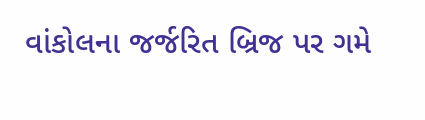વાંકોલના જર્જરિત બ્રિજ પર ગમે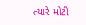ત્યારે મોટી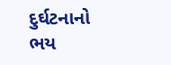દુર્ઘટનાનો ભય